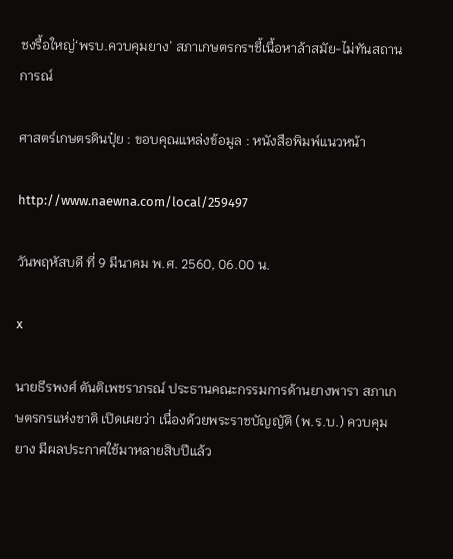ชงรื้อใหญ่‘พรบ.ควบคุมยาง’ สภาเกษตรกรฯชี้เนื้อหาล้าสมัย-ไม่ทันสถานการณ์

ศาสตร์เกษตรดินปุ๋ย : ขอบคุณแหล่งข้อมูล : หนังสือพิมพ์แนวหน้า

http://www.naewna.com/local/259497

วันพฤหัสบดี ที่ 9 มีนาคม พ.ศ. 2560, 06.00 น.

x

นายธีรพงศ์ ตันติเพชราภรณ์ ประธานคณะกรรมการด้านยางพารา สภาเกษตรกรแห่งชาติ เปิดเผยว่า เนื่องด้วยพระราชบัญญัติ (พ.ร.บ.) ควบคุมยาง มีผลประกาศใช้มาหลายสิบปีแล้ว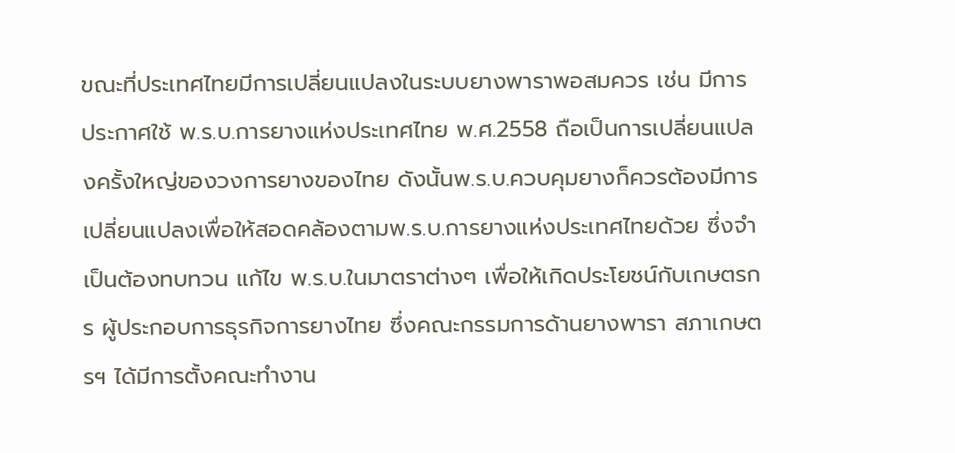ขณะที่ประเทศไทยมีการเปลี่ยนแปลงในระบบยางพาราพอสมควร เช่น มีการประกาศใช้ พ.ร.บ.การยางแห่งประเทศไทย พ.ศ.2558 ถือเป็นการเปลี่ยนแปลงครั้งใหญ่ของวงการยางของไทย ดังนั้นพ.ร.บ.ควบคุมยางก็ควรต้องมีการเปลี่ยนแปลงเพื่อให้สอดคล้องตามพ.ร.บ.การยางแห่งประเทศไทยด้วย ซึ่งจำเป็นต้องทบทวน แก้ไข พ.ร.บ.ในมาตราต่างๆ เพื่อให้เกิดประโยชน์กับเกษตรกร ผู้ประกอบการธุรกิจการยางไทย ซึ่งคณะกรรมการด้านยางพารา สภาเกษตรฯ ได้มีการตั้งคณะทำงาน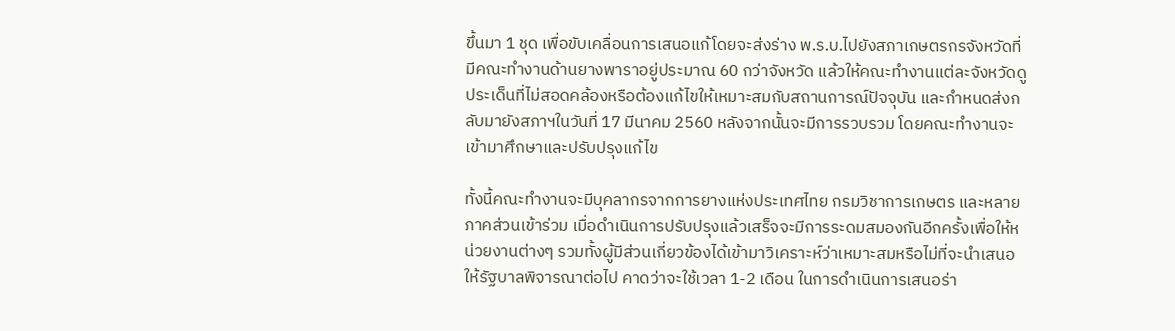ขึ้นมา 1 ชุด เพื่อขับเคลื่อนการเสนอแก้โดยจะส่งร่าง พ.ร.บ.ไปยังสภาเกษตรกรจังหวัดที่มีคณะทำงานด้านยางพาราอยู่ประมาณ 60 กว่าจังหวัด แล้วให้คณะทำงานแต่ละจังหวัดดูประเด็นที่ไม่สอดคล้องหรือต้องแก้ไขให้เหมาะสมกับสถานการณ์ปัจจุบัน และกำหนดส่งกลับมายังสภาฯในวันที่ 17 มีนาคม 2560 หลังจากนั้นจะมีการรวบรวม โดยคณะทำงานจะเข้ามาศึกษาและปรับปรุงแก้ไข

ทั้งนี้คณะทำงานจะมีบุคลากรจากการยางแห่งประเทศไทย กรมวิชาการเกษตร และหลายภาคส่วนเข้าร่วม เมื่อดำเนินการปรับปรุงแล้วเสร็จจะมีการระดมสมองกันอีกครั้งเพื่อให้หน่วยงานต่างๆ รวมทั้งผู้มีส่วนเกี่ยวข้องได้เข้ามาวิเคราะห์ว่าเหมาะสมหรือไม่ที่จะนำเสนอให้รัฐบาลพิจารณาต่อไป คาดว่าจะใช้เวลา 1-2 เดือน ในการดำเนินการเสนอร่า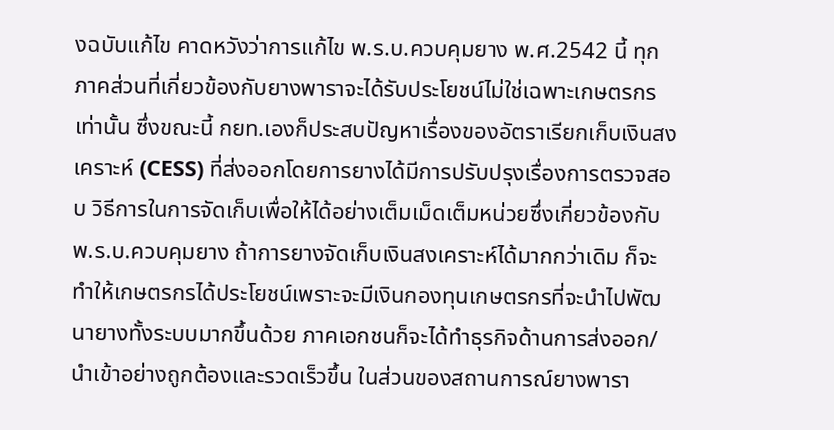งฉบับแก้ไข คาดหวังว่าการแก้ไข พ.ร.บ.ควบคุมยาง พ.ศ.2542 นี้ ทุกภาคส่วนที่เกี่ยวข้องกับยางพาราจะได้รับประโยชน์ไม่ใช่เฉพาะเกษตรกรเท่านั้น ซึ่งขณะนี้ กยท.เองก็ประสบปัญหาเรื่องของอัตราเรียกเก็บเงินสงเคราะห์ (CESS) ที่ส่งออกโดยการยางได้มีการปรับปรุงเรื่องการตรวจสอบ วิธีการในการจัดเก็บเพื่อให้ได้อย่างเต็มเม็ดเต็มหน่วยซึ่งเกี่ยวข้องกับพ.ร.บ.ควบคุมยาง ถ้าการยางจัดเก็บเงินสงเคราะห์ได้มากกว่าเดิม ก็จะทำให้เกษตรกรได้ประโยชน์เพราะจะมีเงินกองทุนเกษตรกรที่จะนำไปพัฒนายางทั้งระบบมากขึ้นด้วย ภาคเอกชนก็จะได้ทำธุรกิจด้านการส่งออก/นำเข้าอย่างถูกต้องและรวดเร็วขึ้น ในส่วนของสถานการณ์ยางพารา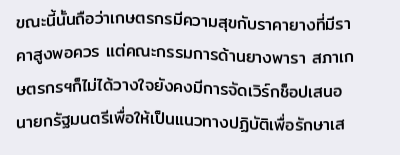ขณะนี้นั้นถือว่าเกษตรกรมีความสุขกับราคายางที่มีราคาสูงพอควร แต่คณะกรรมการด้านยางพารา สภาเกษตรกรฯก็ไม่ได้วางใจยังคงมีการจัดเวิร์กช็อปเสนอนายกรัฐมนตรีเพื่อให้เป็นแนวทางปฏิบัติเพื่อรักษาเส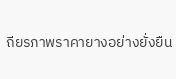ถียรภาพราคายางอย่างยั่งยืน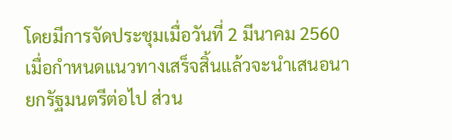โดยมีการจัดประชุมเมื่อวันที่ 2 มีนาคม 2560 เมื่อกำหนดแนวทางเสร็จสิ้นแล้วจะนำเสนอนายกรัฐมนตรีต่อไป ส่วน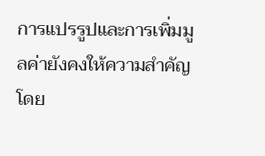การแปรรูปและการเพิ่มมูลค่ายังคงให้ความสำคัญ โดย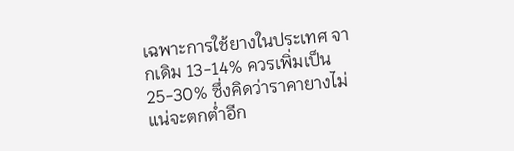เฉพาะการใช้ยางในประเทศ จากเดิม 13-14% ควรเพิ่มเป็น 25-30% ซึ่งคิดว่าราคายางไม่แน่จะตกต่ำอีก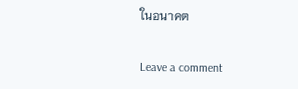ในอนาคต

Leave a comment